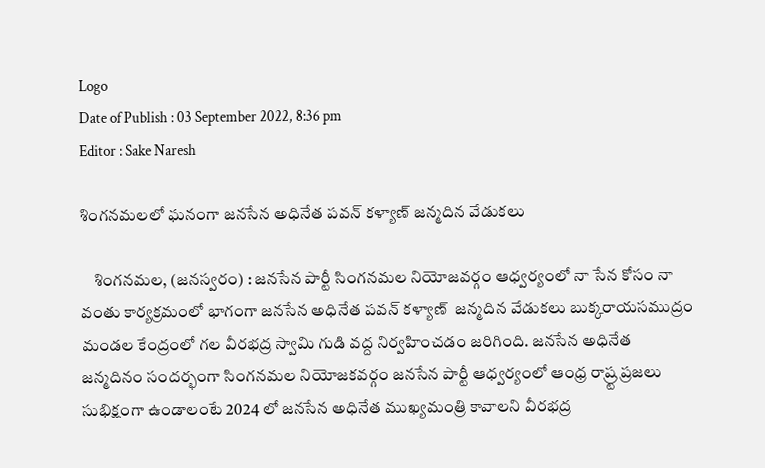Logo
Date of Publish : 03 September 2022, 8:36 pm
Editor : Sake Naresh

శింగనమలలో ఘనంగా జనసేన అధినేత పవన్ కళ్యాణ్ జన్మదిన వేడుకలు

    శింగనమల, (జనస్వరం) : జనసేన పార్టీ సింగనమల నియోజవర్గం ఆధ్వర్యంలో నా సేన కోసం నా వంతు కార్యక్రమంలో భాగంగా జనసేన అధినేత పవన్ కళ్యాణ్  జన్మదిన వేడుకలు బుక్కరాయసముద్రం మండల కేంద్రంలో గల వీరభద్ర స్వామి గుడి వద్ద నిర్వహించడం జరిగింది. జనసేన అధినేత జన్మదినం సందర్భంగా సింగనమల నియోజకవర్గం జనసేన పార్టీ ఆధ్వర్యంలో ఆంధ్ర రాష్ర్ట ప్రజలు సుభిక్షంగా ఉండాలంటే 2024 లో జనసేన అధినేత ముఖ్యమంత్రి కావాలని వీరభద్ర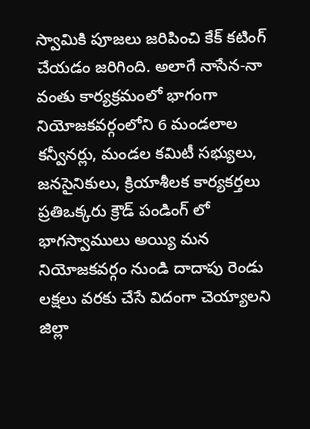స్వామికి పూజలు జరిపించి కేక్ కటింగ్ చేయడం జరిగింది. అలాగే నాసేన-నా వంతు కార్యక్రమంలో భాగంగా నియోజకవర్గంలోని 6 మండలాల కన్వీనర్లు, మండల కమిటీ సభ్యులు, జనసైనికులు, క్రియాశీలక కార్యకర్తలు ప్రతిఒక్కరు క్రౌడ్ పండింగ్ లో భాగస్వాములు అయ్యి మన నియోజకవర్గం నుండి దాదాపు రెండు లక్షలు వరకు చేసే విదంగా చెయ్యాలని జిల్లా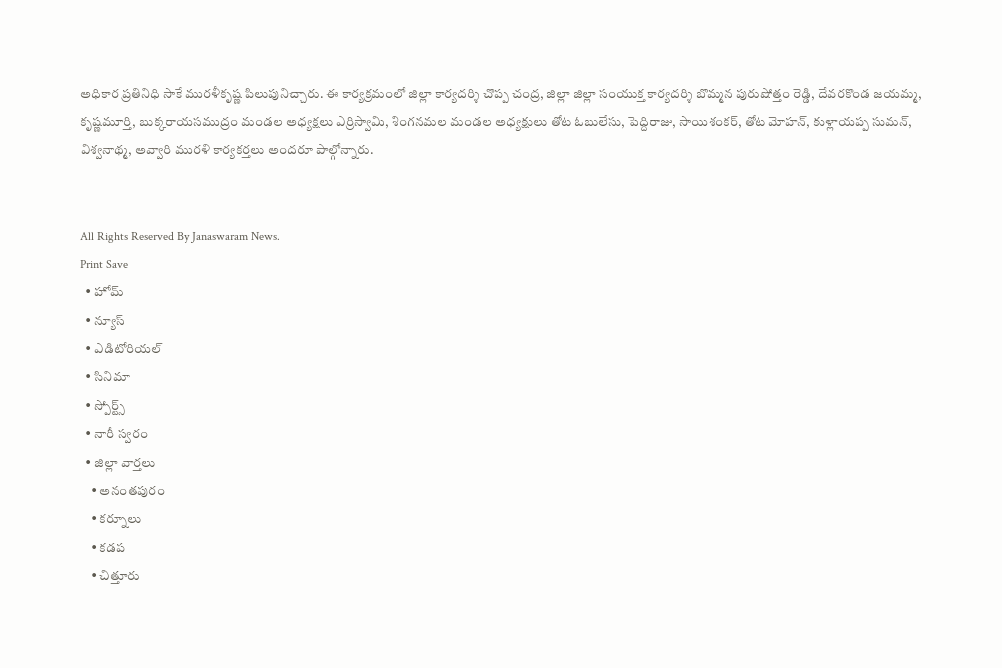అధికార ప్రతినిధి సాకే మురళీకృష్ణ పిలుపునిచ్చారు. ఈ కార్యక్రమంలో జిల్లా కార్యదర్శి చొప్ప చంద్ర, జిల్లా జిల్లా సంయుక్త కార్యదర్శి బొమ్మన పురుషోత్తం రెడ్డి, దేవరకొండ జయమ్మ, కృష్ణమూర్తి, బుక్కరాయసముద్రం మండల అధ్యక్షలు ఎర్రిస్వామి, శింగనమల మండల అధ్యక్షులు తోట ఓబులేసు, పెద్దిరాజు, సాయిశంకర్, తోట మోహన్, కుళ్లాయప్ప సుమన్, విశ్వనాథ్మ, అవ్వారి మురళి కార్యకర్తలు అందరూ పాల్గోన్నారు.


All Rights Reserved By Janaswaram News.
Print Save
  • హోమ్
  • న్యూస్
  • ఎడిటోరియల్
  • సినిమా
  • స్పోర్ట్స్
  • నారీ స్వరం
  • జిల్లా వార్తలు
    • అనంతపురం
    • కర్నూలు
    • కడప
    • చిత్తూరు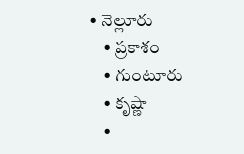• నెల్లూరు
    • ప్రకాశం
    • గుంటూరు
    • కృష్ణా
    •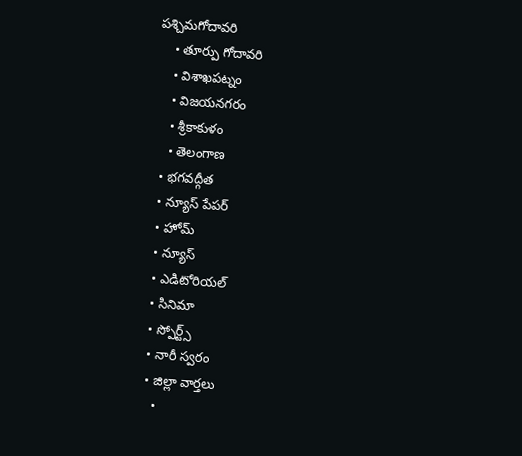పశ్చిమగోదావరి
    • తూర్పు గోదావరి
    • విశాఖపట్నం
    • విజయనగరం
    • శ్రీకాకుళం
    • తెలంగాణ
  • భగవద్గీత
  • న్యూస్ పేపర్
  • హోమ్
  • న్యూస్
  • ఎడిటోరియల్
  • సినిమా
  • స్పోర్ట్స్
  • నారీ స్వరం
  • జిల్లా వార్తలు
    •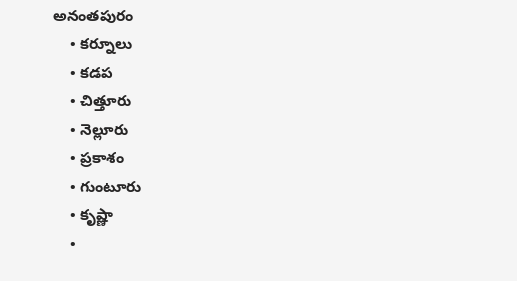అనంతపురం
    • కర్నూలు
    • కడప
    • చిత్తూరు
    • నెల్లూరు
    • ప్రకాశం
    • గుంటూరు
    • కృష్ణా
    •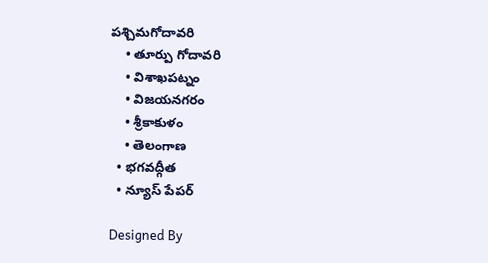పశ్చిమగోదావరి
    • తూర్పు గోదావరి
    • విశాఖపట్నం
    • విజయనగరం
    • శ్రీకాకుళం
    • తెలంగాణ
  • భగవద్గీత
  • న్యూస్ పేపర్

Designed By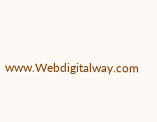www.Webdigitalway.com